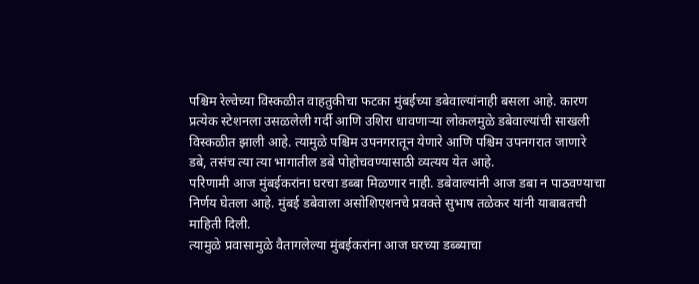पश्चिम रेल्वेच्या विस्कळीत वाहतुकीचा फटका मुंबईच्या डबेवाल्यांनाही बसला आहे. कारण प्रत्येक स्टेशनला उसळलेली गर्दी आणि उशिरा धावणाऱ्या लोकलमुळे डबेवाल्यांची साखली विस्कळीत झाली आहे. त्यामुळे पश्चिम उपनगरातून येणारे आणि पश्चिम उपनगरात जाणारे डबे, तसंच त्या त्या भागातील डबे पोहोचवण्यासाठी व्यत्यय येत आहे.
परिणामी आज मुंबईकरांना घरचा डब्बा मिळणार नाही. डबेवाल्यांनी आज डबा न पाठवण्याचा निर्णय घेतला आहे. मुंबई डबेवाला असोशिएशनचे प्रवक्ते सुभाष तळेकर यांनी याबाबतची माहिती दिली.
त्यामुळे प्रवासामुळे वैतागलेल्या मुंबईकरांना आज घरच्या डब्ब्याचा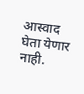आस्वाद घेता येणार नाही.